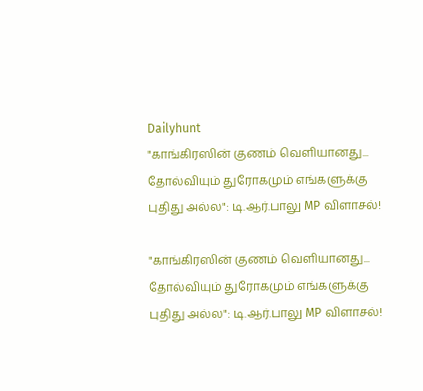Dailyhunt
"காங்கிரஸின் குணம் வெளியானது... தோல்வியும் துரோகமும் எங்களுக்கு புதிது அல்ல": டி.ஆர்.பாலு MP விளாசல்!

"காங்கிரஸின் குணம் வெளியானது... தோல்வியும் துரோகமும் எங்களுக்கு புதிது அல்ல": டி.ஆர்.பாலு MP விளாசல்!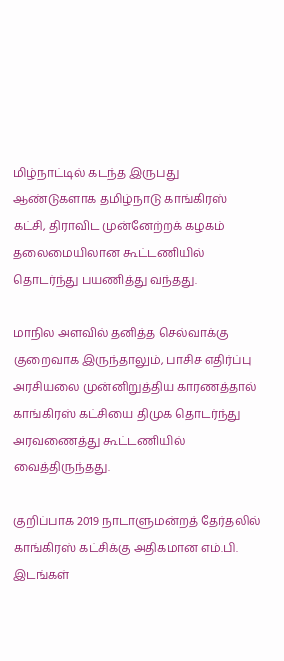மிழ்நாட்டில் கடந்த இருபது ஆண்டுகளாக தமிழ்நாடு காங்கிரஸ் கட்சி, திராவிட முன்னேற்றக் கழகம் தலைமையிலான கூட்டணியில் தொடர்ந்து பயணித்து வந்தது.

மாநில அளவில் தனித்த செல்வாக்கு குறைவாக இருந்தாலும், பாசிச எதிர்ப்பு அரசியலை முன்னிறுத்திய காரணத்தால் காங்கிரஸ் கட்சியை திமுக தொடர்ந்து அரவணைத்து கூட்டணியில் வைத்திருந்தது.

குறிப்பாக 2019 நாடாளுமன்றத் தேர்தலில் காங்கிரஸ் கட்சிக்கு அதிகமான எம்.பி. இடங்கள்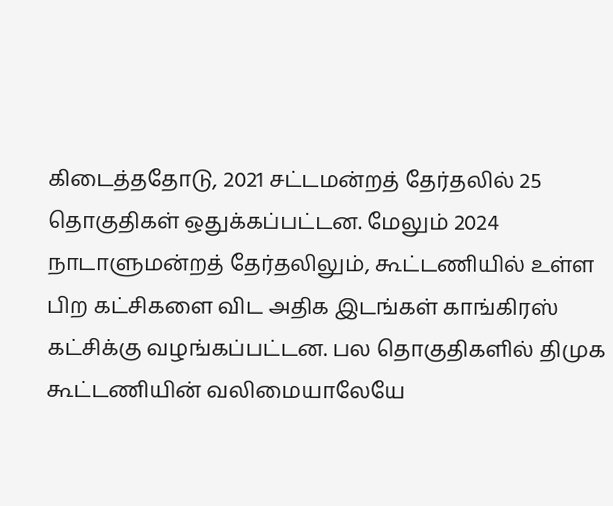கிடைத்ததோடு, 2021 சட்டமன்றத் தேர்தலில் 25 தொகுதிகள் ஒதுக்கப்பட்டன. மேலும் 2024 நாடாளுமன்றத் தேர்தலிலும், கூட்டணியில் உள்ள பிற கட்சிகளை விட அதிக இடங்கள் காங்கிரஸ் கட்சிக்கு வழங்கப்பட்டன. பல தொகுதிகளில் திமுக கூட்டணியின் வலிமையாலேயே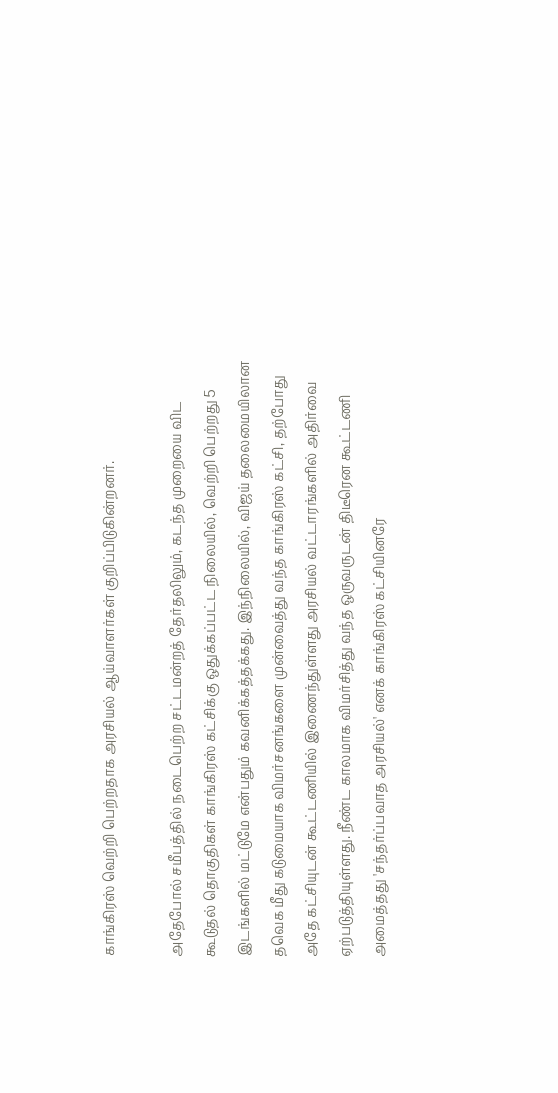காங்கிரஸ் வெற்றி பெற்றதாக அரசியல் ஆய்வாளர்கள் குறிப்பிடுகின்றனர்.

அதேபோல் சமீபத்தில் நடைபெற்ற சட்டமன்றத் தேர்தலிலும், கடந்த முறையை விட கூடுதல் தொகுதிகள் காங்கிரஸ் கட்சிக்கு ஒதுக்கப்பட்ட நிலையில், வெற்றி பெற்றது 5 இடங்களில் மட்டுமே என்பதும் கவனிக்கத்தக்கது. இந்நிலையில், விஜய் தலைமையிலான தவெக மீது கடுமையாக விமர்சனங்களை முன்வைத்து வந்த காங்கிரஸ் கட்சி, தற்போது அதே கட்சியுடன் கூட்டணியில் இணைந்துள்ளது அரசியல் வட்டாரங்களில் அதிர்வை ஏற்படுத்தியுள்ளது. நீண்ட காலமாக விமர்சித்து வந்த ஒருவருடன் திடீரென கூட்டணி அமைத்தது 'சந்தர்ப்பவாத அரசியல்' எனக் காங்கிரஸ் கட்சியினரே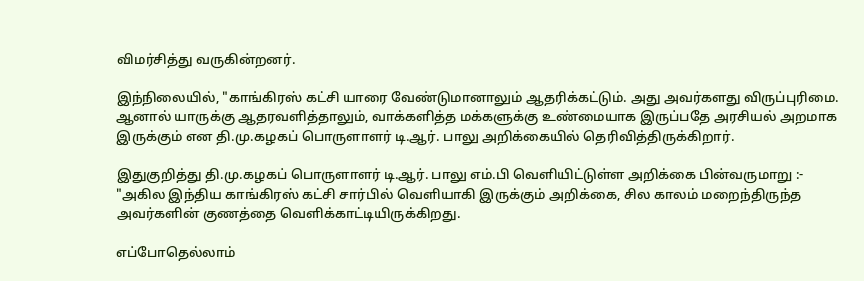விமர்சித்து வருகின்றனர்.

இந்நிலையில், "காங்கிரஸ் கட்சி யாரை வேண்டுமானாலும் ஆதரிக்கட்டும். அது அவர்களது விருப்புரிமை. ஆனால் யாருக்கு ஆதரவளித்தாலும், வாக்களித்த மக்களுக்கு உண்மையாக இருப்பதே அரசியல் அறமாக இருக்கும் என தி.மு.கழகப் பொருளாளர் டி.ஆர். பாலு அறிக்கையில் தெரிவித்திருக்கிறார்.

இதுகுறித்து தி.மு.கழகப் பொருளாளர் டி.ஆர். பாலு எம்.பி வெளியிட்டுள்ள அறிக்கை பின்வருமாறு :- "அகில இந்திய காங்கிரஸ் கட்சி சார்பில் வெளியாகி இருக்கும் அறிக்கை, சில காலம் மறைந்திருந்த அவர்களின் குணத்தை வெளிக்காட்டியிருக்கிறது.

எப்போதெல்லாம்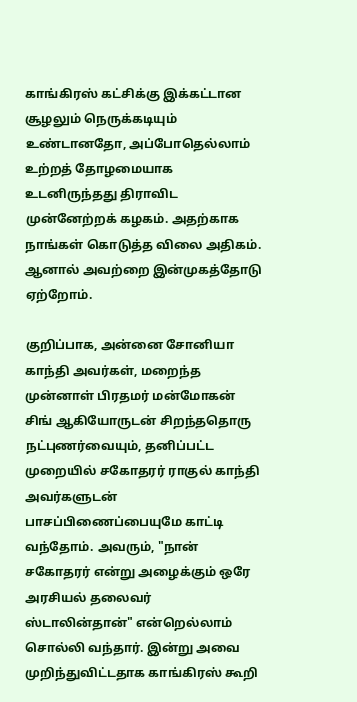காங்கிரஸ் கட்சிக்கு இக்கட்டான சூழலும் நெருக்கடியும் உண்டானதோ, அப்போதெல்லாம் உற்றத் தோழமையாக உடனிருந்தது திராவிட முன்னேற்றக் கழகம். அதற்காக நாங்கள் கொடுத்த விலை அதிகம். ஆனால் அவற்றை இன்முகத்தோடு ஏற்றோம்.

குறிப்பாக, அன்னை சோனியா காந்தி அவர்கள், மறைந்த முன்னாள் பிரதமர் மன்மோகன் சிங் ஆகியோருடன் சிறந்ததொரு நட்புணர்வையும், தனிப்பட்ட முறையில் சகோதரர் ராகுல் காந்தி அவர்களுடன் பாசப்பிணைப்பையுமே காட்டி வந்தோம். அவரும், "நான் சகோதரர் என்று அழைக்கும் ஒரே அரசியல் தலைவர் ஸ்டாலின்தான்" என்றெல்லாம் சொல்லி வந்தார். இன்று அவை முறிந்துவிட்டதாக காங்கிரஸ் கூறி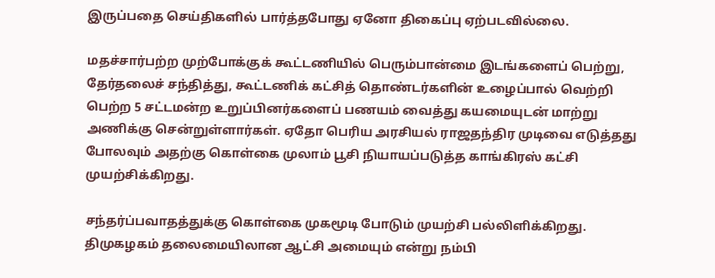இருப்பதை செய்திகளில் பார்த்தபோது ஏனோ திகைப்பு ஏற்படவில்லை.

மதச்சார்பற்ற முற்போக்குக் கூட்டணியில் பெரும்பான்மை இடங்களைப் பெற்று, தேர்தலைச் சந்தித்து, கூட்டணிக் கட்சித் தொண்டர்களின் உழைப்பால் வெற்றி பெற்ற 5 சட்டமன்ற உறுப்பினர்களைப் பணயம் வைத்து கயமையுடன் மாற்று அணிக்கு சென்றுள்ளார்கள். ஏதோ பெரிய அரசியல் ராஜதந்திர முடிவை எடுத்தது போலவும் அதற்கு கொள்கை முலாம் பூசி நியாயப்படுத்த காங்கிரஸ் கட்சி முயற்சிக்கிறது.

சந்தர்ப்பவாதத்துக்கு கொள்கை முகமூடி போடும் முயற்சி பல்லிளிக்கிறது. திமுகழகம் தலைமையிலான ஆட்சி அமையும் என்று நம்பி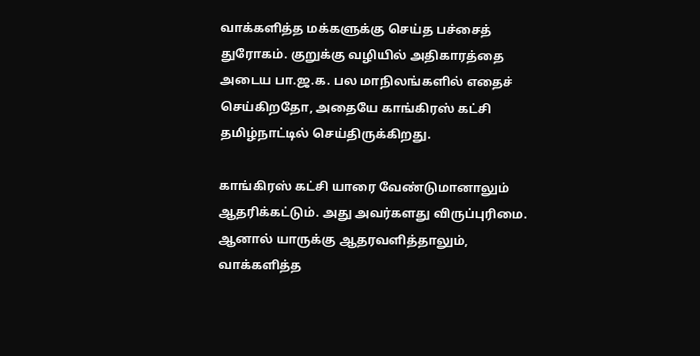வாக்களித்த மக்களுக்கு செய்த பச்சைத் துரோகம். குறுக்கு வழியில் அதிகாரத்தை அடைய பா.ஜ.க. பல மாநிலங்களில் எதைச் செய்கிறதோ, அதையே காங்கிரஸ் கட்சி தமிழ்நாட்டில் செய்திருக்கிறது.

காங்கிரஸ் கட்சி யாரை வேண்டுமானாலும் ஆதரிக்கட்டும். அது அவர்களது விருப்புரிமை. ஆனால் யாருக்கு ஆதரவளித்தாலும், வாக்களித்த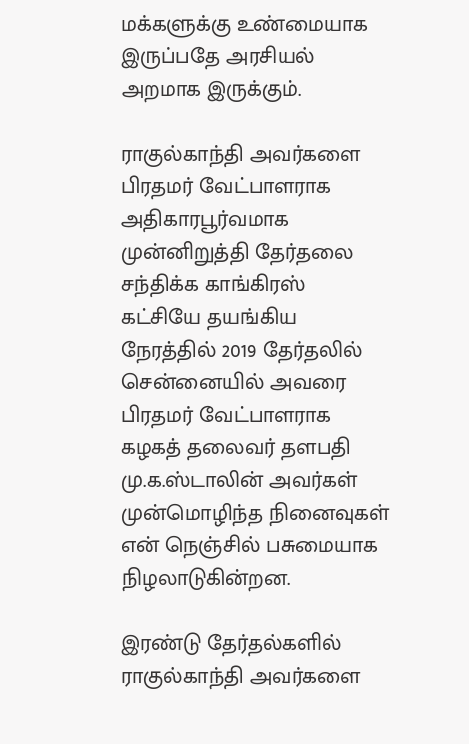மக்களுக்கு உண்மையாக இருப்பதே அரசியல் அறமாக இருக்கும்.

ராகுல்காந்தி அவர்களை பிரதமர் வேட்பாளராக அதிகாரபூர்வமாக முன்னிறுத்தி தேர்தலை சந்திக்க காங்கிரஸ் கட்சியே தயங்கிய நேரத்தில் 2019 தேர்தலில் சென்னையில் அவரை பிரதமர் வேட்பாளராக கழகத் தலைவர் தளபதி மு.க.ஸ்டாலின் அவர்கள் முன்மொழிந்த நினைவுகள் என் நெஞ்சில் பசுமையாக நிழலாடுகின்றன.

இரண்டு தேர்தல்களில் ராகுல்காந்தி அவர்களை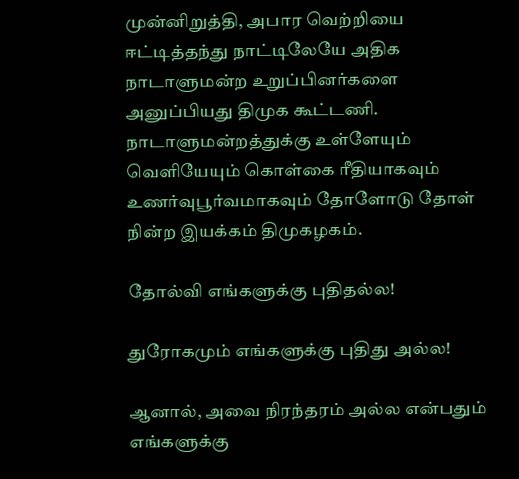முன்னிறுத்தி, அபார வெற்றியை ஈட்டித்தந்து நாட்டிலேயே அதிக நாடாளுமன்ற உறுப்பினர்களை அனுப்பியது திமுக கூட்டணி. நாடாளுமன்றத்துக்கு உள்ளேயும் வெளியேயும் கொள்கை ரீதியாகவும் உணர்வுபூர்வமாகவும் தோளோடு தோள் நின்ற இயக்கம் திமுகழகம்.

தோல்வி எங்களுக்கு புதிதல்ல!

துரோகமும் எங்களுக்கு புதிது அல்ல!

ஆனால், அவை நிரந்தரம் அல்ல என்பதும் எங்களுக்கு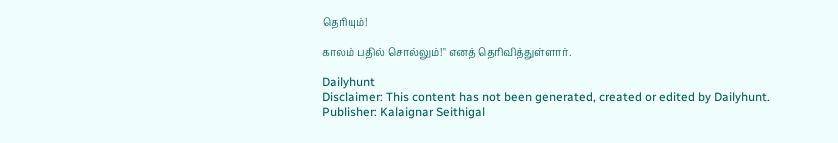தெரியும்!

காலம் பதில் சொல்லும்!" எனத் தெரிவித்துள்ளார்.

Dailyhunt
Disclaimer: This content has not been generated, created or edited by Dailyhunt. Publisher: Kalaignar Seithigal